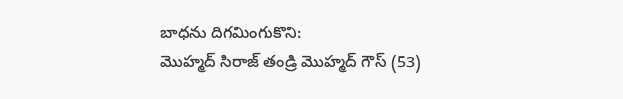బాధను దిగమింగుకొని:
మొహ్మద్ సిరాజ్ తండ్రి మొహ్మద్ గౌస్ (53)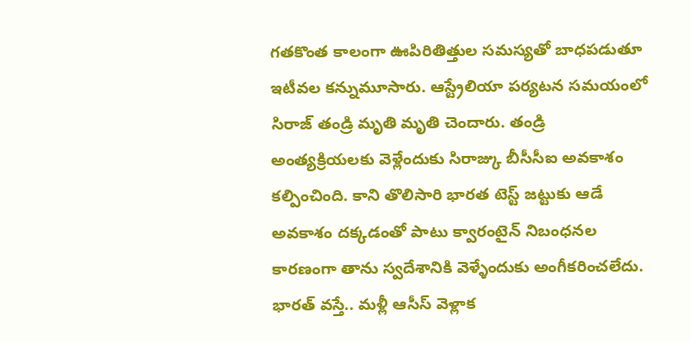గతకొంత కాలంగా ఊపిరితిత్తుల సమస్యతో బాధపడుతూ ఇటీవల కన్నుమూసారు. ఆస్ట్రేలియా పర్యటన సమయంలో సిరాజ్ తండ్రి మృతి మృతి చెందారు. తండ్రి అంత్యక్రియలకు వెళ్లేందుకు సిరాజ్కు బీసీసీఐ అవకాశం కల్పించింది. కాని తొలిసారి భారత టెస్ట్ జట్టుకు ఆడే అవకాశం దక్కడంతో పాటు క్వారంటైన్ నిబంధనల కారణంగా తాను స్వదేశానికి వెళ్ళేందుకు అంగీకరించలేదు. భారత్ వస్తే.. మళ్లీ ఆసీస్ వెళ్లాక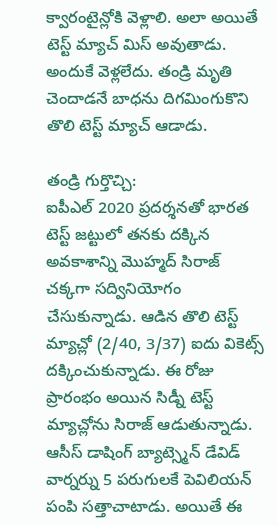క్వారంటైన్లోకి వెళ్లాలి. అలా అయితే టెస్ట్ మ్యాచ్ మిస్ అవుతాడు. అందుకే వెళ్లలేదు. తండ్రి మృతి చెందాడనే బాధను దిగమింగుకొని తొలి టెస్ట్ మ్యాచ్ ఆడాడు.

తండ్రి గుర్తొచ్చి:
ఐపీఎల్ 2020 ప్రదర్శనతో భారత టెస్ట్ జట్టులో తనకు దక్కిన అవకాశాన్ని మొహ్మద్ సిరాజ్ చక్కగా సద్వినియోగం చేసుకున్నాడు. ఆడిన తొలి టెస్ట్ మ్యాచ్లో (2/40, 3/37) ఐదు వికెట్స్ దక్కించుకున్నాడు. ఈ రోజు ప్రారంభం అయిన సిడ్నీ టెస్ట్ మ్యాచ్లోను సిరాజ్ ఆడుతున్నాడు. ఆసీస్ డాషింగ్ బ్యాట్స్మెన్ డేవిడ్ వార్నర్ను 5 పరుగులకే పెవిలియన్ పంపి సత్తాచాటాడు. అయితే ఈ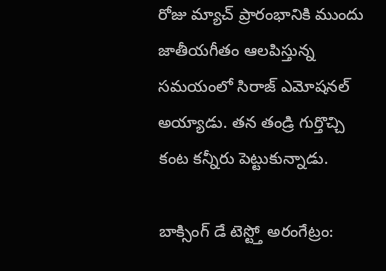రోజు మ్యాచ్ ప్రారంభానికి ముందు జాతీయగీతం ఆలపిస్తున్న సమయంలో సిరాజ్ ఎమోషనల్ అయ్యాడు. తన తండ్రి గుర్తొచ్చి కంట కన్నీరు పెట్టుకున్నాడు.

బాక్సింగ్ డే టెస్ట్తో అరంగేట్రం: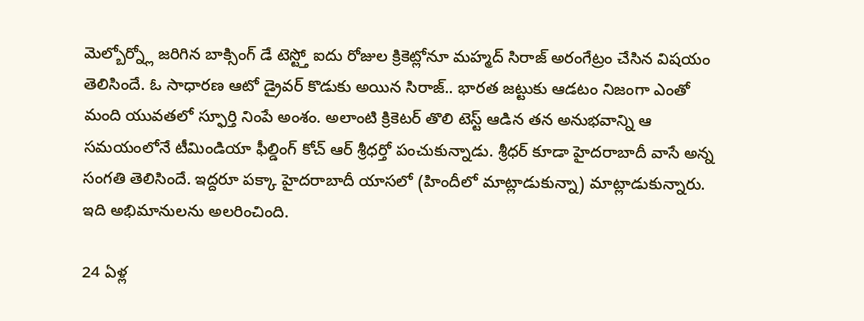మెల్బోర్న్లో జరిగిన బాక్సింగ్ డే టెస్ట్తో ఐదు రోజుల క్రికెట్లోనూ మహ్మద్ సిరాజ్ అరంగేట్రం చేసిన విషయం తెలిసిందే. ఓ సాధారణ ఆటో డ్రైవర్ కొడుకు అయిన సిరాజ్.. భారత జట్టుకు ఆడటం నిజంగా ఎంతో మంది యువతలో స్ఫూర్తి నింపే అంశం. అలాంటి క్రికెటర్ తొలి టెస్ట్ ఆడిన తన అనుభవాన్ని ఆ సమయంలోనే టీమిండియా ఫీల్డింగ్ కోచ్ ఆర్ శ్రీధర్తో పంచుకున్నాడు. శ్రీధర్ కూడా హైదరాబాదీ వాసే అన్న సంగతి తెలిసిందే. ఇద్దరూ పక్కా హైదరాబాదీ యాసలో (హిందీలో మాట్లాడుకున్నా) మాట్లాడుకున్నారు. ఇది అభిమానులను అలరించింది.

24 ఏళ్ల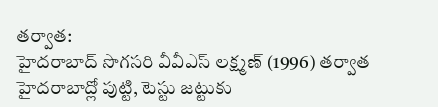తర్వాత:
హైదరాబాద్ సొగసరి వీవీఎస్ లక్ష్మణ్ (1996) తర్వాత హైదరాబాద్లో పుట్టి, టెస్టు జట్టుకు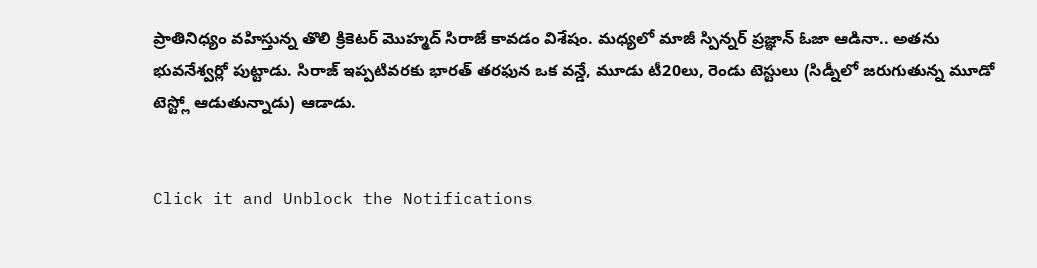ప్రాతినిధ్యం వహిస్తున్న తొలి క్రికెటర్ మొహ్మద్ సిరాజే కావడం విశేషం. మధ్యలో మాజీ స్పిన్నర్ ప్రజ్ఞాన్ ఓజా ఆడినా.. అతను భువనేశ్వర్లో పుట్టాడు. సిరాజ్ ఇప్పటివరకు భారత్ తరఫున ఒక వన్డే, మూడు టీ20లు, రెండు టెస్టులు (సిడ్నీలో జరుగుతున్న మూడో టెస్ట్లో ఆడుతున్నాడు) ఆడాడు.


Click it and Unblock the Notifications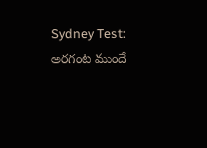Sydney Test: అరగంట ముందే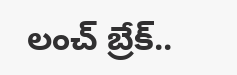లంచ్ బ్రేక్..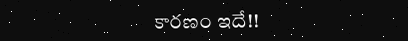కారణం ఇదే!!